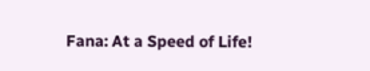Fana: At a Speed of Life!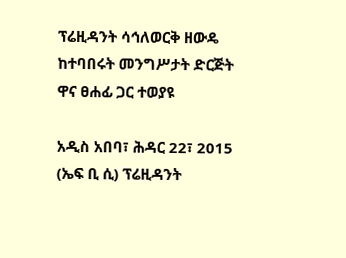ፕሬዚዳንት ሳኅለወርቅ ዘውዴ ከተባበሩት መንግሥታት ድርጅት ዋና ፀሐፊ ጋር ተወያዩ

አዲስ አበባ፣ ሕዳር 22፣ 2015 (ኤፍ ቢ ሲ) ፕሬዚዳንት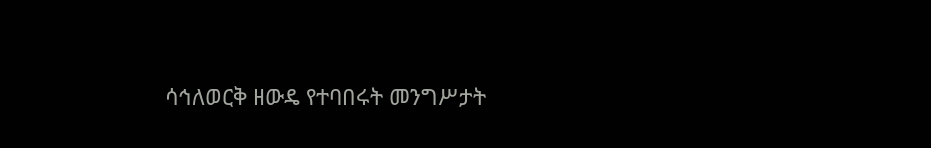ሳኅለወርቅ ዘውዴ የተባበሩት መንግሥታት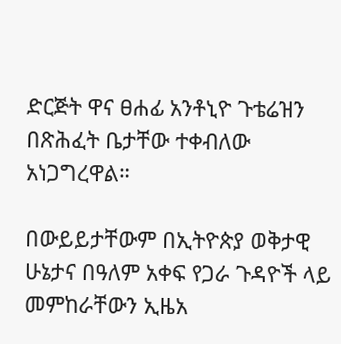ድርጅት ዋና ፀሐፊ አንቶኒዮ ጉቴሬዝን በጽሕፈት ቤታቸው ተቀብለው አነጋግረዋል።

በውይይታቸውም በኢትዮጵያ ወቅታዊ ሁኔታና በዓለም አቀፍ የጋራ ጉዳዮች ላይ መምከራቸውን ኢዜአ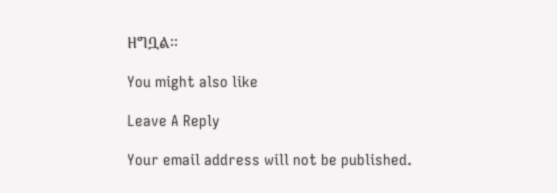ዘግቧል፡፡

You might also like

Leave A Reply

Your email address will not be published.